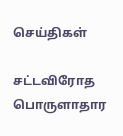செய்திகள்

சட்டவிரோத பொருளாதார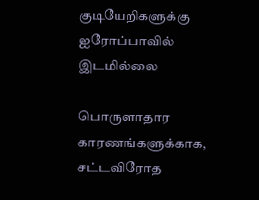குடியேறிகளுக்கு ஐரோப்பாவில் இடமில்லை

பொருளாதார காரணங்களுக்காக, சட்டவிரோத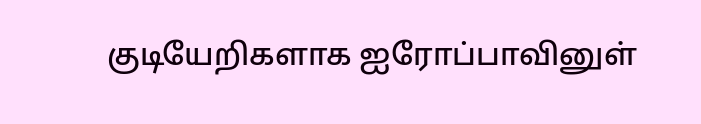குடியேறிகளாக ஐரோப்பாவினுள்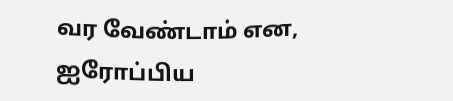வர வேண்டாம் என, ஐரோப்பிய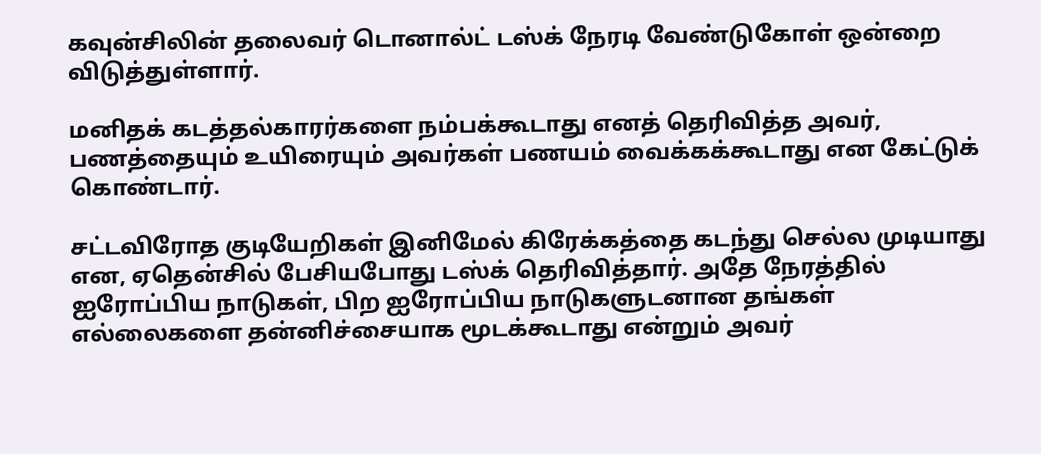கவுன்சிலின் தலைவர் டொனால்ட் டஸ்க் நேரடி வேண்டுகோள் ஒன்றை விடுத்துள்ளார்.

மனிதக் கடத்தல்காரர்களை நம்பக்கூடாது எனத் தெரிவித்த அவர், பணத்தையும் உயிரையும் அவர்கள் பணயம் வைக்கக்கூடாது என கேட்டுக் கொண்டார்.

சட்டவிரோத குடியேறிகள் இனிமேல் கிரேக்கத்தை கடந்து செல்ல முடியாது என, ஏதென்சில் பேசியபோது டஸ்க் தெரிவித்தார். அதே நேரத்தில் ஐரோப்பிய நாடுகள், பிற ஐரோப்பிய நாடுகளுடனான தங்கள் எல்லைகளை தன்னிச்சையாக மூடக்கூடாது என்றும் அவர்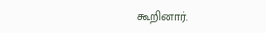கூறினார்.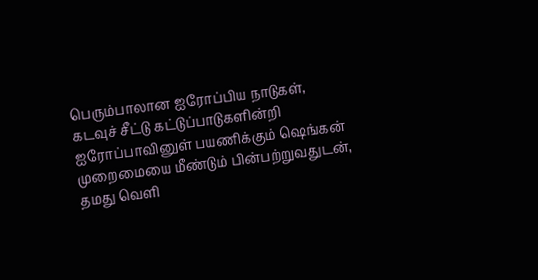பெரும்பாலான ஐரோப்பிய நாடுகள், கடவுச் சீட்டு கட்டுப்பாடுகளின்றி ஐரோப்பாவினுள் பயணிக்கும் ஷெங்கன் முறைமையை மீண்டும் பின்பற்றுவதுடன், தமது வெளி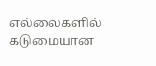எல்லைகளில் கடுமையான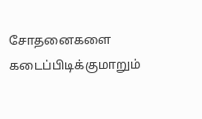சோதனைகளை கடைப்பிடிக்குமாறும்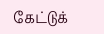கேட்டுக்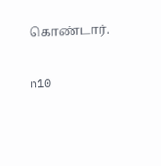கொண்டார்.

n10